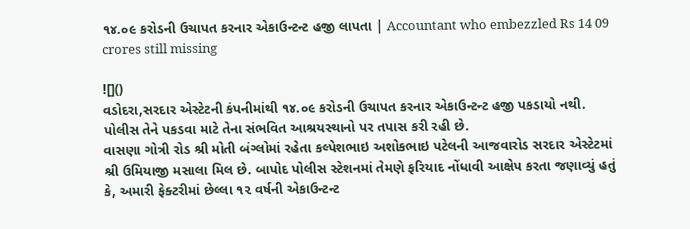૧૪.૦૯ કરોડની ઉચાપત કરનાર એકાઉન્ટન્ટ હજી લાપતા | Accountant who embezzled Rs 14 09 crores still missing

![]()
વડોદરા,સરદાર એસ્ટેટની કંપનીમાંથી ૧૪.૦૯ કરોડની ઉચાપત કરનાર એકાઉન્ટન્ટ હજી પકડાયો નથી. પોલીસ તેને પકડવા માટે તેના સંભવિત આશ્રયસ્થાનો પર તપાસ કરી રહી છે.
વાસણા ગોત્રી રોડ શ્રી મોતી બંગ્લોમાં રહેતા કલ્પેશભાઇ અશોકભાઇ પટેલની આજવારોડ સરદાર એસ્ટેટમાં શ્રી ઉમિયાજી મસાલા મિલ છે. બાપોદ પોલીસ સ્ટેશનમાં તેમણે ફરિયાદ નોંધાવી આક્ષેપ કરતા જણાવ્યું હતું કે, અમારી ફેક્ટરીમાં છેલ્લા ૧૨ વર્ષની એકાઉન્ટન્ટ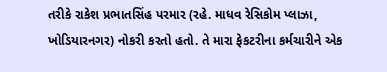તરીકે રાકેશ પ્રભાતસિંહ પરમાર (રહે. માધવ રેસિકોમ પ્લાઝા, ખોડિયારનગર) નોકરી કરતો હતો. તે મારા ફેકટરીના કર્મચારીને એક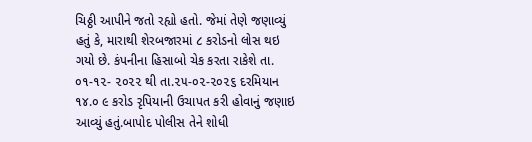ચિઠ્ઠી આપીને જતો રહ્યો હતો. જેમાં તેણે જણાવ્યું હતું કે, મારાથી શેરબજારમાં ૮ કરોડનો લોસ થઇ ગયો છે. કંપનીના હિસાબો ચેક કરતા રાકેશે તા. ૦૧-૧૨- ૨૦૨૨ થી તા.૨૫-૦૨-૨૦૨૬ દરમિયાન ૧૪.૦ ૯ કરોડ રૃપિયાની ઉચાપત કરી હોવાનું જણાઇ આવ્યું હતું.બાપોદ પોલીસ તેને શોધી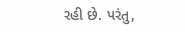રહી છે. પરંતુ,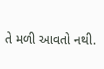તે મળી આવતો નથી.